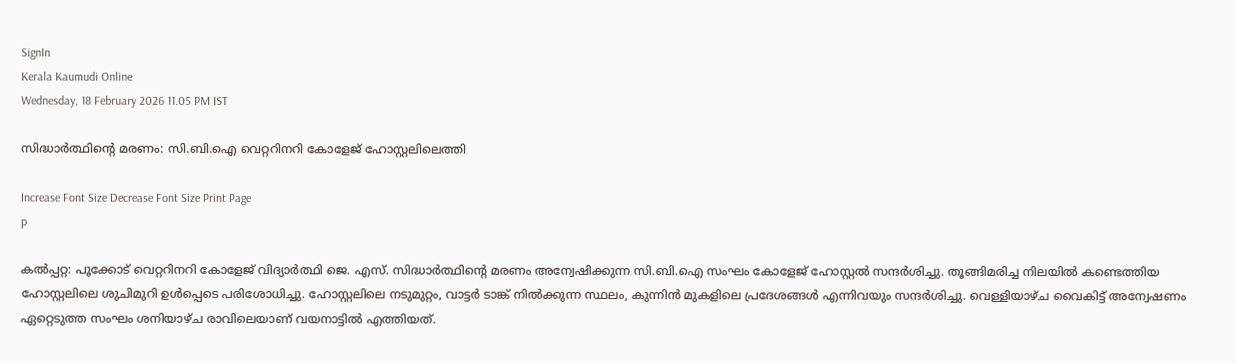SignIn
Kerala Kaumudi Online
Wednesday, 18 February 2026 11.05 PM IST

സിദ്ധാർത്ഥിന്റെ മരണം: സി.ബി.ഐ വെറ്ററിനറി കോളേജ് ഹോസ്റ്റലിലെത്തി

Increase Font Size Decrease Font Size Print Page
p

കൽപ്പറ്റ: പൂക്കോട് വെറ്ററിനറി കോളേജ് വിദ്യാർത്ഥി ജെ. എസ്. സിദ്ധാർത്ഥിന്റെ മരണം അന്വേഷിക്കുന്ന സി.ബി.ഐ സംഘം കോളേജ് ഹോസ്റ്റൽ സന്ദർശിച്ചു. തൂങ്ങിമരിച്ച നിലയിൽ കണ്ടെത്തിയ ഹോസ്റ്റലിലെ ശുചിമുറി ഉൾപ്പെടെ പരിശോധിച്ചു. ഹോസ്റ്റലിലെ നടുമുറ്റം, വാട്ടർ ടാങ്ക് നിൽക്കുന്ന സ്ഥലം, കുന്നിൻ മുകളിലെ പ്രദേശങ്ങൾ എന്നിവയും സന്ദർശിച്ചു. വെള്ളിയാഴ്ച വൈകിട്ട് അന്വേഷണം ഏറ്റെടുത്ത സംഘം ശനിയാഴ്ച രാവിലെയാണ് വയനാട്ടിൽ എത്തിയത്.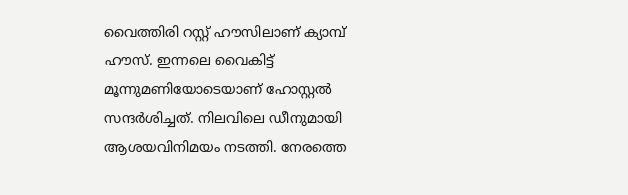വൈത്തിരി റസ്റ്റ് ഹൗസിലാണ് ക്യാമ്പ് ഹൗസ്. ഇന്നലെ വൈകിട്ട് മൂന്നുമണിയോടെയാണ് ഹോസ്റ്റൽ സന്ദർശിച്ചത്. നിലവിലെ ഡീനുമായി ആശയവിനിമയം നടത്തി. നേരത്തെ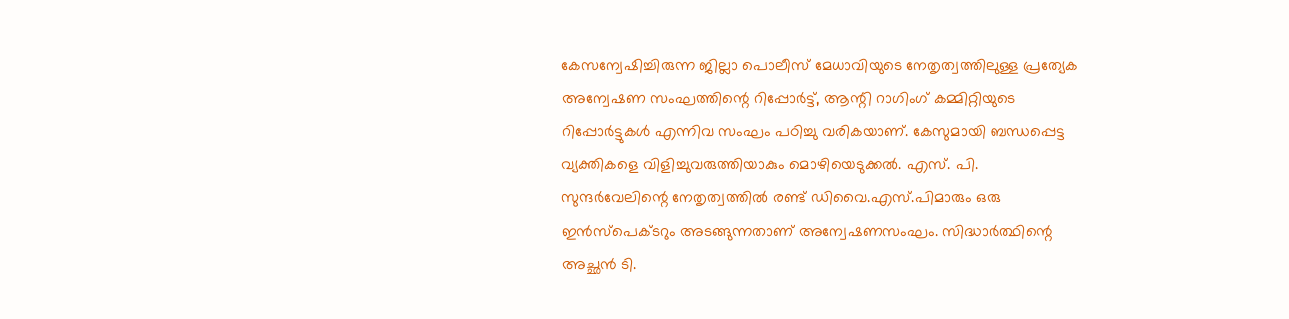കേസന്വേഷിച്ചിരുന്ന ജില്ലാ പൊലീസ് മേധാവിയുടെ നേതൃത്വത്തിലുള്ള പ്രത്യേക അന്വേഷണ സംഘത്തിന്റെ റിപ്പോർട്ട്, ആന്റി റാഗിംഗ് കമ്മിറ്റിയുടെ റിപ്പോർട്ടുകൾ എന്നിവ സംഘം പഠിച്ചു വരികയാണ്. കേസുമായി ബന്ധപ്പെട്ട വ്യക്തികളെ വിളിച്ചുവരുത്തിയാകും മൊഴിയെടുക്കൽ. എസ്. പി. സുന്ദർവേലിന്റെ നേതൃത്വത്തിൽ രണ്ട് ഡിവൈ.എസ്.പിമാരും ഒരു ഇൻസ്‌പെക്ടറും അടങ്ങുന്നതാണ് അന്വേഷണസംഘം. സിദ്ധാർത്ഥിന്റെ അച്ഛൻ ടി.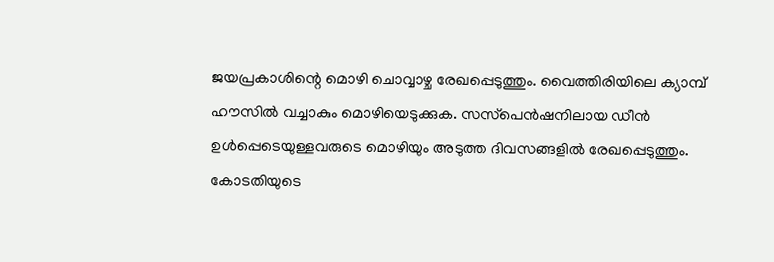ജയപ്രകാശിന്റെ മൊഴി ചൊവ്വാഴ്ച രേഖപ്പെടുത്തും. വൈത്തിരിയിലെ ക്യാമ്പ് ഹൗസിൽ വച്ചാകും മൊഴിയെടുക്കുക. സസ്‌പെൻഷനിലായ ഡീൻ ഉൾപ്പെടെയുള്ളവരുടെ മൊഴിയും അടുത്ത ദിവസങ്ങളിൽ രേഖപ്പെടുത്തും. കോടതിയുടെ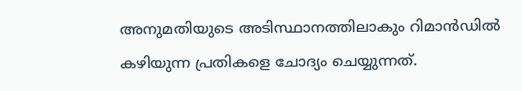അനുമതിയുടെ അടിസ്ഥാനത്തിലാകും റിമാൻഡിൽ കഴിയുന്ന പ്രതികളെ ചോദ്യം ചെയ്യുന്നത്.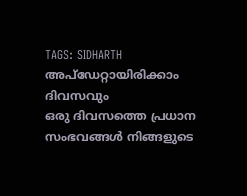TAGS: SIDHARTH
അപ്ഡേറ്റായിരിക്കാം ദിവസവും
ഒരു ദിവസത്തെ പ്രധാന സംഭവങ്ങൾ നിങ്ങളുടെ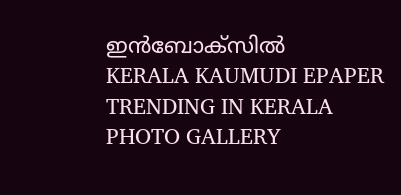ഇൻബോക്സിൽ
KERALA KAUMUDI EPAPER
TRENDING IN KERALA
PHOTO GALLERY